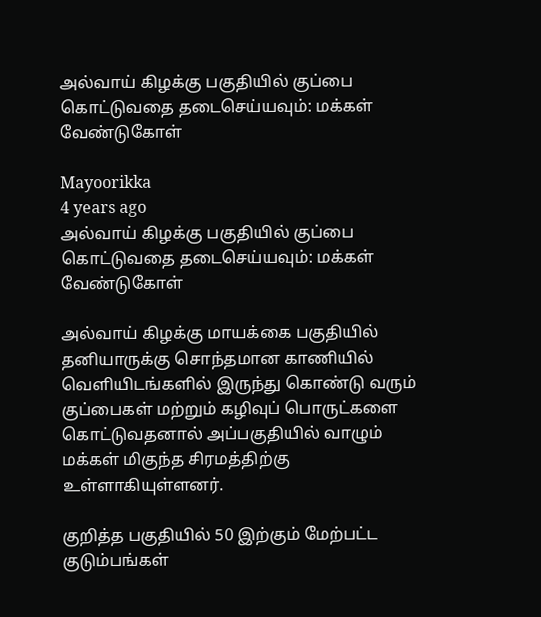அல்வாய் கிழக்கு பகுதியில் குப்பை கொட்டுவதை தடைசெய்யவும்: மக்கள் வேண்டுகோள்

Mayoorikka
4 years ago
அல்வாய் கிழக்கு பகுதியில் குப்பை கொட்டுவதை தடைசெய்யவும்: மக்கள் வேண்டுகோள்

அல்வாய் கிழக்கு மாயக்கை பகுதியில் தனியாருக்கு சொந்தமான காணியில் வெளியிடங்களில் இருந்து கொண்டு வரும் குப்பைகள் மற்றும் கழிவுப் பொருட்களை கொட்டுவதனால் அப்பகுதியில் வாழும் மக்கள் மிகுந்த சிரமத்திற்கு உள்ளாகியுள்ளனர்.

குறித்த பகுதியில் 50 இற்கும் மேற்பட்ட குடும்பங்கள்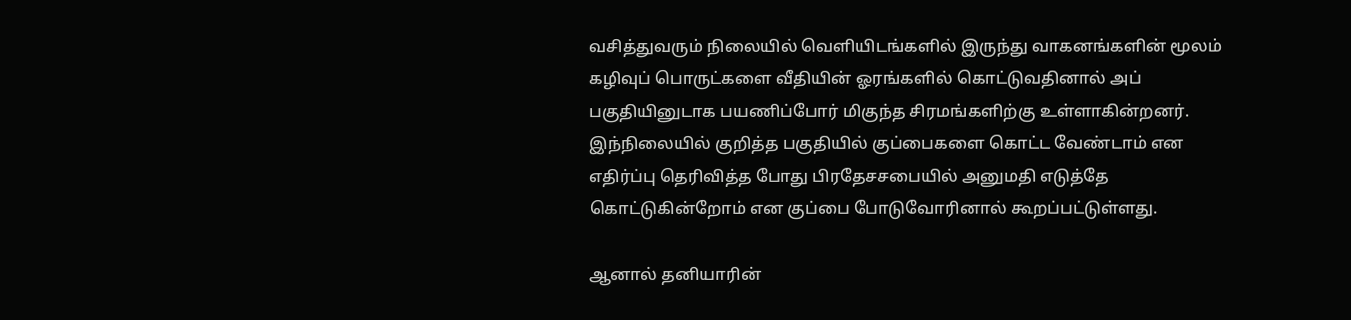வசித்துவரும் நிலையில் வெளியிடங்களில் இருந்து வாகனங்களின் மூலம் கழிவுப் பொருட்களை வீதியின் ஓரங்களில் கொட்டுவதினால் அப் பகுதியினுடாக பயணிப்போர் மிகுந்த சிரமங்களிற்கு உள்ளாகின்றனர்.
இந்நிலையில் குறித்த பகுதியில் குப்பைகளை கொட்ட வேண்டாம் என எதிர்ப்பு தெரிவித்த போது பிரதேசசபையில் அனுமதி எடுத்தே கொட்டுகின்றோம் என குப்பை போடுவோரினால் கூறப்பட்டுள்ளது.

ஆனால் தனியாரின்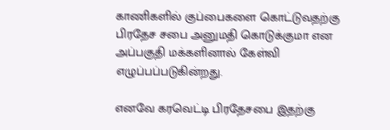காணிகளில் குப்பைகளை கொட்டுவதற்கு பிரதேச சபை அனுமதி கொடுக்குமா என அப்பகுதி மக்களினால் கேள்வி எழுப்பப்படுகின்றது.

எனவே கரவெட்டி பிரதேசபை இதற்கு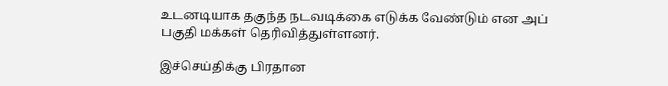உடனடியாக தகுந்த நடவடிக்கை எடுக்க வேண்டும் என அப் பகுதி மக்கள் தெரிவித்துள்ளனர்.

இச்செய்திக்கு பிரதான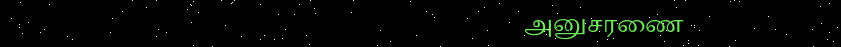அனுசரணை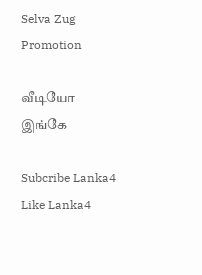Selva Zug Promotion

வீடியோ இங்கே

Subcribe Lanka4
Like Lanka4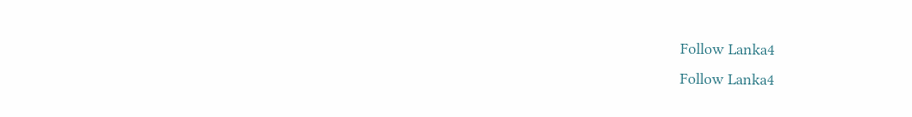Follow Lanka4
Follow Lanka4